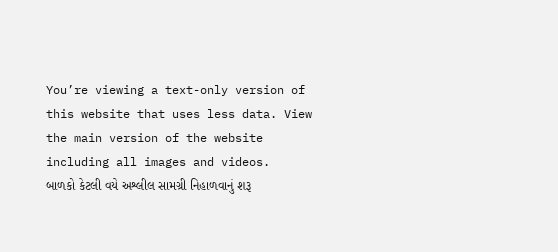You’re viewing a text-only version of this website that uses less data. View the main version of the website including all images and videos.
બાળકો કેટલી વયે અશ્લીલ સામગ્રી નિહાળવાનું શરૂ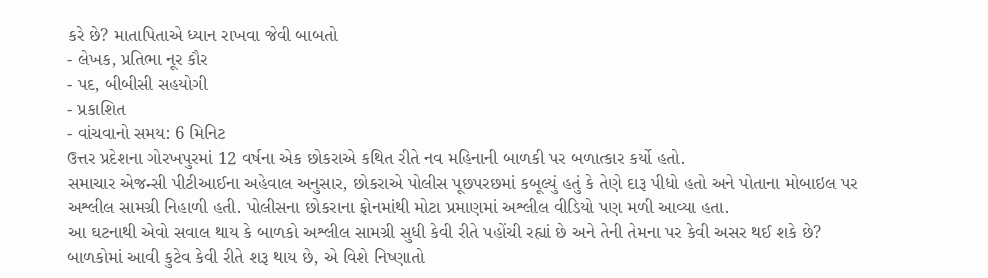કરે છે? માતાપિતાએ ધ્યાન રાખવા જેવી બાબતો
- લેખક, પ્રતિભા નૂર કૌર
- પદ, બીબીસી સહયોગી
- પ્રકાશિત
- વાંચવાનો સમય: 6 મિનિટ
ઉત્તર પ્રદેશના ગોરખપુરમાં 12 વર્ષના એક છોકરાએ કથિત રીતે નવ મહિનાની બાળકી પર બળાત્કાર કર્યો હતો.
સમાચાર એજન્સી પીટીઆઈના અહેવાલ અનુસાર, છોકરાએ પોલીસ પૂછપરછમાં કબૂલ્યું હતું કે તેણે દારૂ પીધો હતો અને પોતાના મોબાઇલ પર અશ્લીલ સામગ્રી નિહાળી હતી. પોલીસના છોકરાના ફોનમાંથી મોટા પ્રમાણમાં અશ્લીલ વીડિયો પણ મળી આવ્યા હતા.
આ ઘટનાથી એવો સવાલ થાય કે બાળકો અશ્લીલ સામગ્રી સુધી કેવી રીતે પહોંચી રહ્યાં છે અને તેની તેમના પર કેવી અસર થઈ શકે છે?
બાળકોમાં આવી કુટેવ કેવી રીતે શરૂ થાય છે, એ વિશે નિષ્ણાતો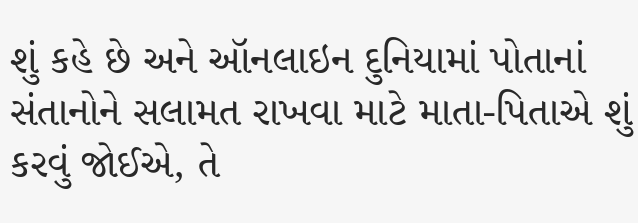શું કહે છે અને ઑનલાઇન દુનિયામાં પોતાનાં સંતાનોને સલામત રાખવા માટે માતા-પિતાએ શું કરવું જોઈએ, તે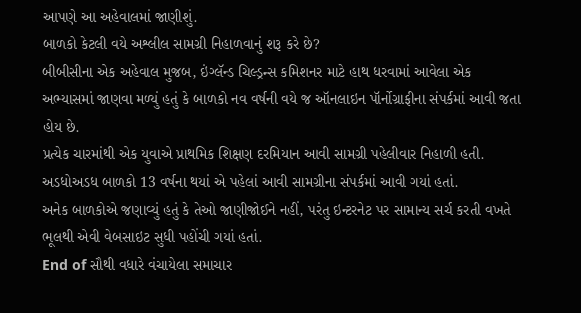આપણે આ અહેવાલમાં જાણીશું.
બાળકો કેટલી વયે અશ્લીલ સામગ્રી નિહાળવાનું શરૂ કરે છે?
બીબીસીના એક અહેવાલ મુજબ, ઇંગ્લૅન્ડ ચિલ્ડ્રન્સ કમિશનર માટે હાથ ધરવામાં આવેલા એક અભ્યાસમાં જાણવા મળ્યું હતું કે બાળકો નવ વર્ષની વયે જ ઑનલાઇન પૉર્નોગ્રાફીના સંપર્કમાં આવી જતા હોય છે.
પ્રત્યેક ચારમાંથી એક યુવાએ પ્રાથમિક શિક્ષણ દરમિયાન આવી સામગ્રી પહેલીવાર નિહાળી હતી.
અડધોઅડધ બાળકો 13 વર્ષના થયાં એ પહેલાં આવી સામગ્રીના સંપર્કમાં આવી ગયાં હતાં.
અનેક બાળકોએ જણાવ્યું હતું કે તેઓ જાણીજોઈને નહીં, પરંતુ ઇન્ટરનેટ પર સામાન્ય સર્ચ કરતી વખતે ભૂલથી એવી વેબસાઇટ સુધી પહોંચી ગયાં હતાં.
End of સૌથી વધારે વંચાયેલા સમાચાર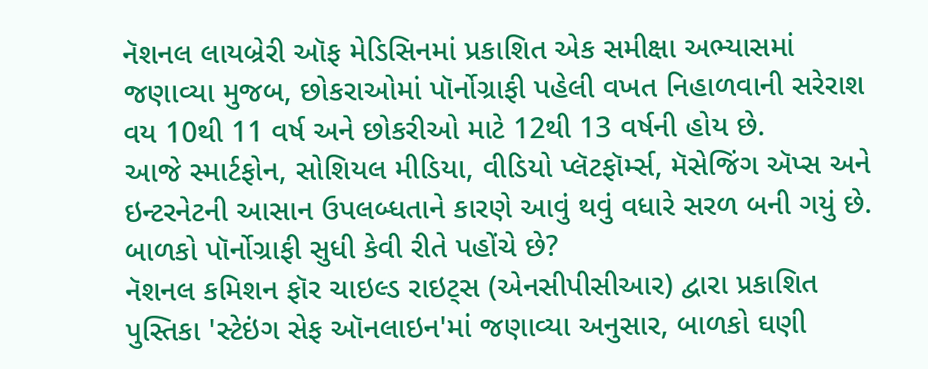નૅશનલ લાયબ્રેરી ઑફ મેડિસિનમાં પ્રકાશિત એક સમીક્ષા અભ્યાસમાં જણાવ્યા મુજબ, છોકરાઓમાં પૉર્નોગ્રાફી પહેલી વખત નિહાળવાની સરેરાશ વય 10થી 11 વર્ષ અને છોકરીઓ માટે 12થી 13 વર્ષની હોય છે.
આજે સ્માર્ટફોન, સોશિયલ મીડિયા, વીડિયો પ્લૅટફૉર્મ્સ, મૅસેજિંગ ઍપ્સ અને ઇન્ટરનેટની આસાન ઉપલબ્ધતાને કારણે આવું થવું વધારે સરળ બની ગયું છે.
બાળકો પૉર્નોગ્રાફી સુધી કેવી રીતે પહોંચે છે?
નૅશનલ કમિશન ફૉર ચાઇલ્ડ રાઇટ્સ (એનસીપીસીઆર) દ્વારા પ્રકાશિત પુસ્તિકા 'સ્ટેઇંગ સેફ ઑનલાઇન'માં જણાવ્યા અનુસાર, બાળકો ઘણી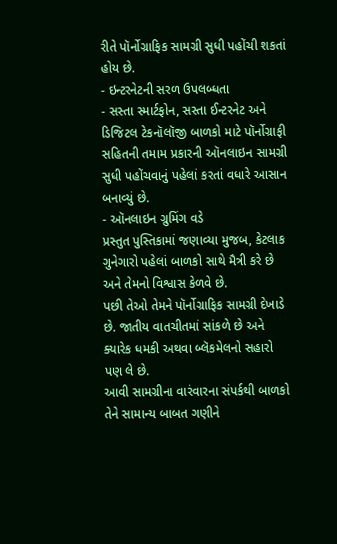રીતે પૉર્નોગ્રાફિક સામગ્રી સુધી પહોંચી શકતાં હોય છે.
- ઇન્ટરનેટની સરળ ઉપલબ્ધતા
- સસ્તા સ્માર્ટફોન, સસ્તા ઈન્ટરનેટ અને ડિજિટલ ટેકનૉલૉજી બાળકો માટે પૉર્નોગ્રાફી સહિતની તમામ પ્રકારની ઑનલાઇન સામગ્રી સુધી પહોંચવાનું પહેલાં કરતાં વધારે આસાન બનાવ્યું છે.
- ઑનલાઇન ગ્રુમિંગ વડે
પ્રસ્તુત પુસ્તિકામાં જણાવ્યા મુજબ, કેટલાક ગુનેગારો પહેલાં બાળકો સાથે મૈત્રી કરે છે અને તેમનો વિશ્વાસ કેળવે છે.
પછી તેઓ તેમને પૉર્નોગ્રાફિક સામગ્રી દેખાડે છે. જાતીય વાતચીતમાં સાંકળે છે અને ક્યારેક ધમકી અથવા બ્લૅકમેલનો સહારો પણ લે છે.
આવી સામગ્રીના વારંવારના સંપર્કથી બાળકો તેને સામાન્ય બાબત ગણીને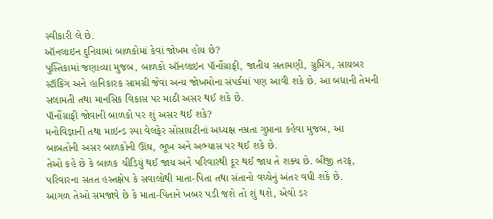સ્વીકારી લે છે.
ઑનલાઇન દુનિયામાં બાળકોમાં કેવાં જોખમ હોય છે?
પુસ્તિકામાં જણાવ્યા મુજબ, બાળકો ઑનલાઇન પૉર્નોગ્રાફી, જાતીય સતામણી, ગ્રુમિંગ, સાયબર સ્ટૉકિંગ અને હાનિકારક સામગ્રી જેવા અન્ય જોખમોના સંપર્કમાં પણ આવી શકે છે. આ બધાની તેમની સલામતી તથા માનસિક વિકાસ પર માઠી અસર થઈ શકે છે.
પૉર્નોગ્રાફી જોવાની બાળકો પર શું અસર થઈ શકે?
મનોવિજ્ઞાની તથા માઇન્ડ સ્પા વેલફેર સોસાયટીનાં અધ્યક્ષ નમ્રતા ગુપ્તાના કહેવા મુજબ, આ બાબતોની અસર બાળકોની ઊંઘ, ભૂખ અને અભ્યાસ પર થઈ શકે છે.
તેઓ કહે છે કે બાળક ચીડિયું થઈ જાય અને પરિવારથી દૂર થઈ જાય તે શક્ય છે. બીજી તરફ, પરિવારના સતત હસ્તક્ષેપ કે સવાલોથી માતા-પિતા તથા સંતાનો વચ્ચેનું અંતર વધી શકે છે.
આગળ તેઓ સમજાવે છે કે માતા-પિતાને ખબર પડી જશે તો શું થશે, એવો ડર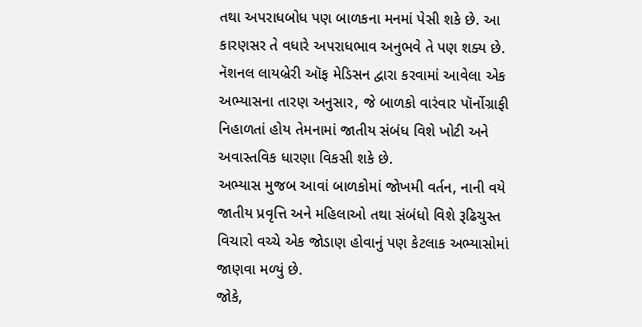તથા અપરાધબોધ પણ બાળકના મનમાં પેસી શકે છે. આ કારણસર તે વધારે અપરાધભાવ અનુભવે તે પણ શક્ય છે.
નૅશનલ લાયબ્રેરી ઑફ મેડિસન દ્વારા કરવામાં આવેલા એક અભ્યાસના તારણ અનુસાર, જે બાળકો વારંવાર પૉર્નોગ્રાફી નિહાળતાં હોય તેમનામાં જાતીય સંબંધ વિશે ખોટી અને અવાસ્તવિક ધારણા વિકસી શકે છે.
અભ્યાસ મુજબ આવાં બાળકોમાં જોખમી વર્તન, નાની વયે જાતીય પ્રવૃત્તિ અને મહિલાઓ તથા સંબંધો વિશે રૂઢિચુસ્ત વિચારો વચ્ચે એક જોડાણ હોવાનું પણ કેટલાક અભ્યાસોમાં જાણવા મળ્યું છે.
જોકે,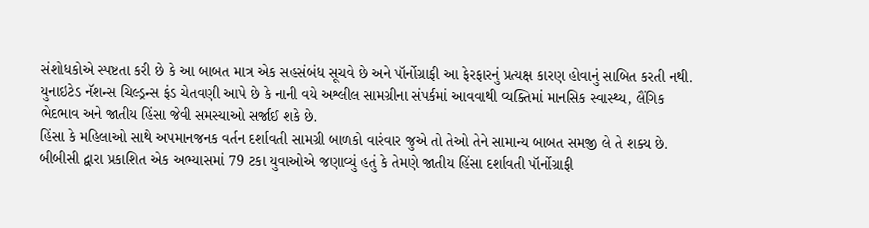સંશોધકોએ સ્પષ્ટતા કરી છે કે આ બાબત માત્ર એક સહસંબંધ સૂચવે છે અને પૉર્નોગ્રાફી આ ફેરફારનું પ્રત્યક્ષ કારણ હોવાનું સાબિત કરતી નથી.
યુનાઇટેડ નૅશન્સ ચિલ્ડ્રન્સ ફંડ ચેતવણી આપે છે કે નાની વયે અશ્લીલ સામગ્રીના સંપર્કમાં આવવાથી વ્યક્તિમાં માનસિક સ્વાસ્થ્ય, લૈંગિક ભેદભાવ અને જાતીય હિંસા જેવી સમસ્યાઓ સર્જાઈ શકે છે.
હિંસા કે મહિલાઓ સાથે અપમાનજનક વર્તન દર્શાવતી સામગ્રી બાળકો વારંવાર જુએ તો તેઓ તેને સામાન્ય બાબત સમજી લે તે શક્ય છે.
બીબીસી દ્વારા પ્રકાશિત એક અભ્યાસમાં 79 ટકા યુવાઓએ જણાવ્યું હતું કે તેમણે જાતીય હિંસા દર્શાવતી પૉર્નોગ્રાફી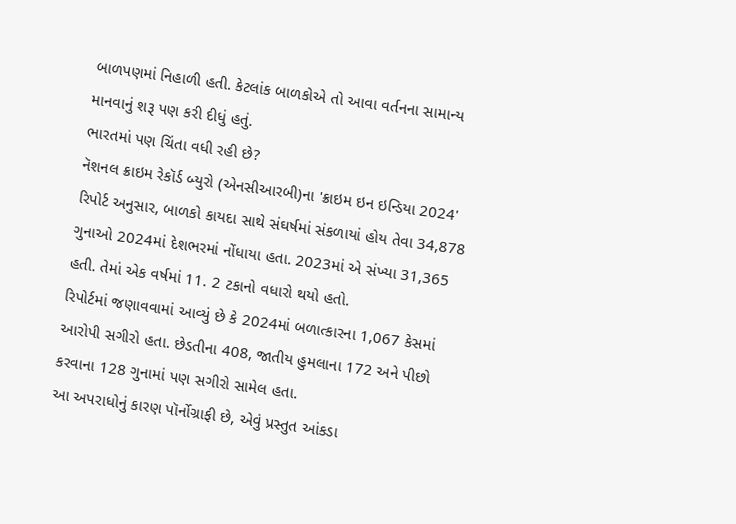બાળપણમાં નિહાળી હતી. કેટલાંક બાળકોએ તો આવા વર્તનના સામાન્ય માનવાનું શરૂ પણ કરી દીધું હતું.
ભારતમાં પણ ચિંતા વધી રહી છે?
નૅશનલ ક્રાઇમ રેકૉર્ડ બ્યુરો (એનસીઆરબી)ના 'ક્રાઇમ ઇન ઇન્ડિયા 2024' રિપોર્ટ અનુસાર, બાળકો કાયદા સાથે સંઘર્ષમાં સંકળાયાં હોય તેવા 34,878 ગુનાઓ 2024માં દેશભરમાં નોંધાયા હતા. 2023માં એ સંખ્યા 31,365 હતી. તેમાં એક વર્ષમાં 11. 2 ટકાનો વધારો થયો હતો.
રિપોર્ટમાં જણાવવામાં આવ્યું છે કે 2024માં બળાત્કારના 1,067 કેસમાં આરોપી સગીરો હતા. છેડતીના 408, જાતીય હુમલાના 172 અને પીછો કરવાના 128 ગુનામાં પણ સગીરો સામેલ હતા.
આ અપરાધોનું કારણ પૉર્નોગ્રાફી છે, એવું પ્રસ્તુત આંકડા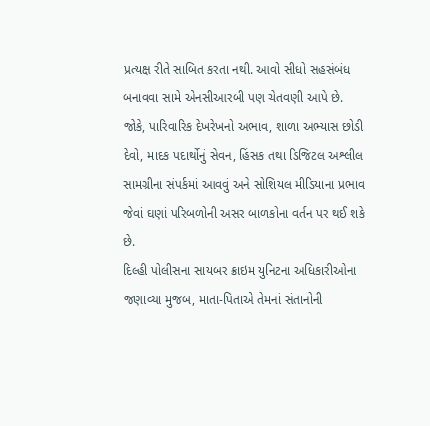પ્રત્યક્ષ રીતે સાબિત કરતા નથી. આવો સીધો સહસંબંધ બનાવવા સામે એનસીઆરબી પણ ચેતવણી આપે છે.
જોકે, પારિવારિક દેખરેખનો અભાવ, શાળા અભ્યાસ છોડી દેવો, માદક પદાર્થોનું સેવન, હિંસક તથા ડિજિટલ અશ્લીલ સામગ્રીના સંપર્કમાં આવવું અને સોશિયલ મીડિયાના પ્રભાવ જેવાં ઘણાં પરિબળોની અસર બાળકોના વર્તન પર થઈ શકે છે.
દિલ્હી પોલીસના સાયબર ક્રાઇમ યુનિટના અધિકારીઓના જણાવ્યા મુજબ, માતા-પિતાએ તેમનાં સંતાનોની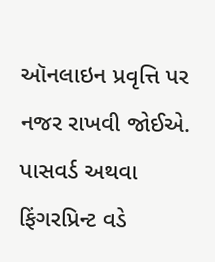ઑનલાઇન પ્રવૃત્તિ પર નજર રાખવી જોઈએ.
પાસવર્ડ અથવા ફિંગરપ્રિન્ટ વડે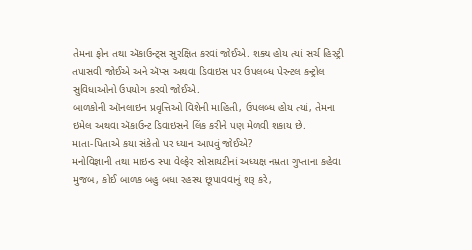તેમના ફોન તથા ઍકાઉન્ટ્સ સુરક્ષિત કરવાં જોઈએ. શક્ય હોય ત્યાં સર્ચ હિસ્ટ્રી તપાસવી જોઈએ અને ઍપ્સ અથવા ડિવાઇસ પર ઉપલબ્ધ પેરન્ટલ કન્ટ્રોલ સુવિધાઓનો ઉપયોગ કરવો જોઈએ.
બાળકોની ઑનલાઇન પ્રવૃત્તિઓ વિશેની માહિતી, ઉપલબ્ધ હોય ત્યાં, તેમના ઇમેલ અથવા ઍકાઉન્ટ ડિવાઇસને લિંક કરીને પણ મેળવી શકાય છે.
માતા-પિતાએ કયા સંકેતો પર ધ્યાન આપવું જોઈએ?
મનોવિજ્ઞાની તથા માઇન્ડ સ્પા વેલ્ફેર સોસાયટીનાં અધ્યક્ષ નમ્રતા ગુપ્તાના કહેવા મુજબ, કોઈ બાળક બહુ બધા રહસ્ય છૂપાવવાનું શરૂ કરે,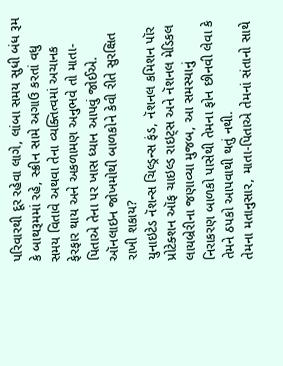પરિવારથી દૂર રહેવા લાગે, લાંબા સમય સુધી બંધ રૂમ કે બાથરૂમમાં રહે, સ્ક્રીન સામે અગાઉ કરતાં વધુ સમય વિતાવે અથવા તેના વ્યક્તિત્વમાં અચાનક ફેરફાર થાય અને અકળામણ અનુભવે તો માતા-પિતાએ તેના પર ખાસ ધ્યાન આપવું જોઈએ.
ઑનલાઇન જોખમોથી બાળકોને કેવી રીતે સુરક્ષિત રાખી શકાય?
યુનાઇટેડ નૅશન્સ ચિલ્ડ્રન્સ ફંડ, નૅશનલ કમિશન પૉર પ્રોટેક્શન ઑફ ચાઇલ્ડ રાઇટ્સ અને નૅશનલ મેડિકલ લાયબ્રેરીના જણાવ્યા મુજબ, આ સમસ્યાનું નિરાકરણ બાળકો પાસેથી તેમના ફોન છીનવી લેવા કે તેમને ઠપકો આપવાથી થતું નથી.
તેમના મતાનુસાર, માતા-પિતાએ તેમનાં સંતાનો સાથે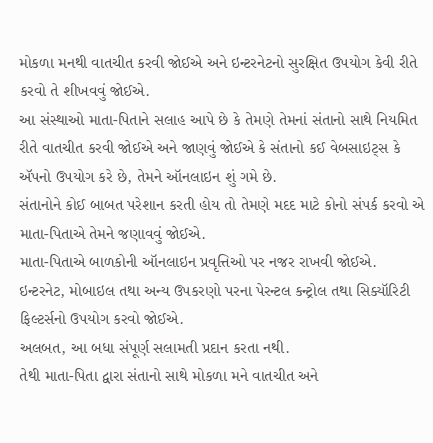મોકળા મનથી વાતચીત કરવી જોઈએ અને ઇન્ટરનેટનો સુરક્ષિત ઉપયોગ કેવી રીતે કરવો તે શીખવવું જોઈએ.
આ સંસ્થાઓ માતા-પિતાને સલાહ આપે છે કે તેમણે તેમનાં સંતાનો સાથે નિયમિત રીતે વાતચીત કરવી જોઈએ અને જાણવું જોઈએ કે સંતાનો કઈ વેબસાઇટ્સ કે ઍપનો ઉપયોગ કરે છે, તેમને ઑનલાઇન શું ગમે છે.
સંતાનોને કોઈ બાબત પરેશાન કરતી હોય તો તેમણે મદદ માટે કોનો સંપર્ક કરવો એ માતા-પિતાએ તેમને જણાવવું જોઈએ.
માતા-પિતાએ બાળકોની ઑનલાઇન પ્રવૃત્તિઓ પર નજર રાખવી જોઈએ.
ઇન્ટરનેટ, મોબાઇલ તથા અન્ય ઉપકરણો પરના પેરન્ટલ કન્ટ્રોલ તથા સિક્યૉરિટી ફિલ્ટર્સનો ઉપયોગ કરવો જોઈએ.
અલબત, આ બધા સંપૂર્ણ સલામતી પ્રદાન કરતા નથી.
તેથી માતા-પિતા દ્વારા સંતાનો સાથે મોકળા મને વાતચીત અને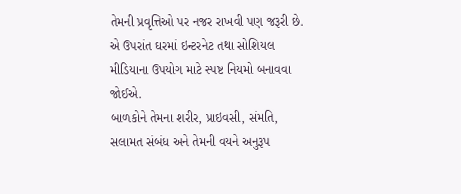તેમની પ્રવૃત્તિઓ પર નજર રાખવી પણ જરૂરી છે.
એ ઉપરાંત ઘરમાં ઇન્ટરનેટ તથા સોશિયલ મીડિયાના ઉપયોગ માટે સ્પષ્ટ નિયમો બનાવવા જોઈએ.
બાળકોને તેમના શરીર, પ્રાઇવસી, સંમતિ, સલામત સંબંધ અને તેમની વયને અનુરૂપ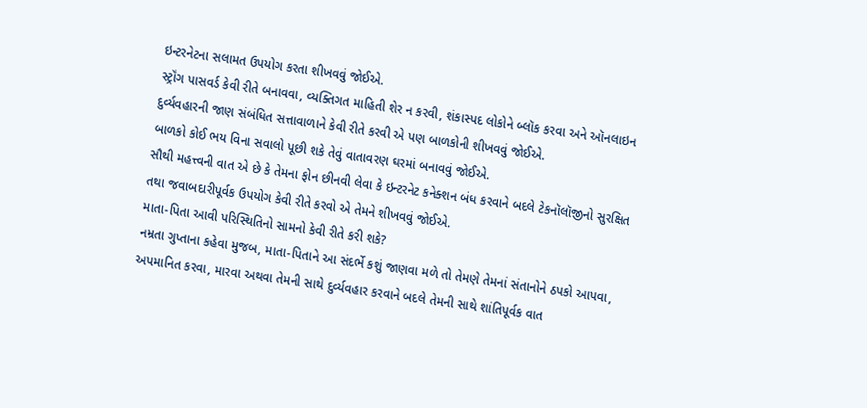ઇન્ટરનેટના સલામત ઉપયોગ કરતા શીખવવું જોઈએ.
સ્ટ્રૉંગ પાસવર્ડ કેવી રીતે બનાવવા, વ્યક્તિગત માહિતી શેર ન કરવી, શંકાસ્પદ લોકોને બ્લૉક કરવા અને ઑનલાઇન દુર્વ્યવહારની જાણ સંબંધિત સત્તાવાળાને કેવી રીતે કરવી એ પણ બાળકોની શીખવવું જોઈએ.
બાળકો કોઈ ભય વિના સવાલો પૂછી શકે તેવું વાતાવરણ ઘરમાં બનાવવું જોઈએ.
સૌથી મહત્ત્વની વાત એ છે કે તેમના ફોન છીનવી લેવા કે ઇન્ટરનેટ કનેક્શન બંધ કરવાને બદલે ટેકનૉલૉજીનો સુરક્ષિત તથા જવાબદારીપૂર્વક ઉપયોગ કેવી રીતે કરવો એ તેમને શીખવવું જોઈએ.
માતા-પિતા આવી પરિસ્થિતિનો સામનો કેવી રીતે કરી શકે?
નમ્રતા ગુપ્તાના કહેવા મુજબ, માતા-પિતાને આ સંદર્ભે કશું જાણવા મળે તો તેમણે તેમનાં સંતાનોને ઠપકો આપવા, અપમાનિત કરવા, મારવા અથવા તેમની સાથે દુર્વ્યવહાર કરવાને બદલે તેમની સાથે શાંતિપૂર્વક વાત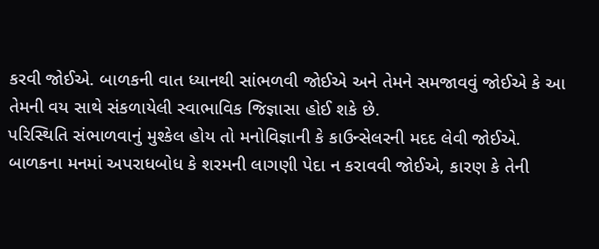કરવી જોઈએ. બાળકની વાત ધ્યાનથી સાંભળવી જોઈએ અને તેમને સમજાવવું જોઈએ કે આ તેમની વય સાથે સંકળાયેલી સ્વાભાવિક જિજ્ઞાસા હોઈ શકે છે.
પરિસ્થિતિ સંભાળવાનું મુશ્કેલ હોય તો મનોવિજ્ઞાની કે કાઉન્સેલરની મદદ લેવી જોઈએ.
બાળકના મનમાં અપરાધબોધ કે શરમની લાગણી પેદા ન કરાવવી જોઈએ, કારણ કે તેની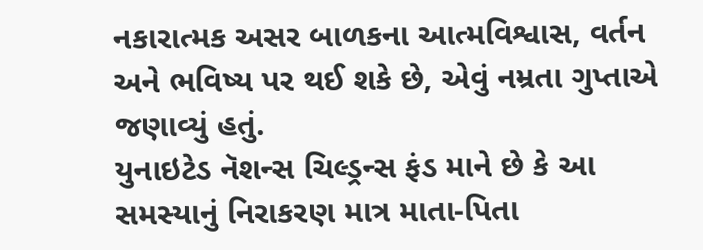નકારાત્મક અસર બાળકના આત્મવિશ્વાસ, વર્તન અને ભવિષ્ય પર થઈ શકે છે, એવું નમ્રતા ગુપ્તાએ જણાવ્યું હતું.
યુનાઇટેડ નૅશન્સ ચિલ્ડ્રન્સ ફંડ માને છે કે આ સમસ્યાનું નિરાકરણ માત્ર માતા-પિતા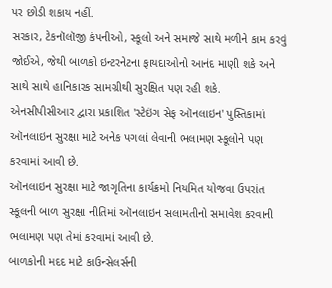પર છોડી શકાય નહીં.
સરકાર, ટેકનૉલૉજી કંપનીઓ, સ્કૂલો અને સમાજે સાથે મળીને કામ કરવું જોઈએ, જેથી બાળકો ઇન્ટરનેટના ફાયદાઓનો આનંદ માણી શકે અને સાથે સાથે હાનિકારક સામગ્રીથી સુરક્ષિત પણ રહી શકે.
એનસીપીસીઆર દ્વારા પ્રકાશિત 'સ્ટેઇંગ સેફ ઑનલાઇન' પુસ્તિકામાં ઑનલાઇન સુરક્ષા માટે અનેક પગલાં લેવાની ભલામણ સ્કૂલોને પણ કરવામાં આવી છે.
ઑનલાઇન સુરક્ષા માટે જાગૃતિના કાર્યક્રમો નિયમિત યોજવા ઉપરાંત સ્કૂલની બાળ સુરક્ષા નીતિમાં ઑનલાઇન સલામતીનો સમાવેશ કરવાની ભલામણ પણ તેમાં કરવામાં આવી છે.
બાળકોની મદદ માટે કાઉન્સેલર્સની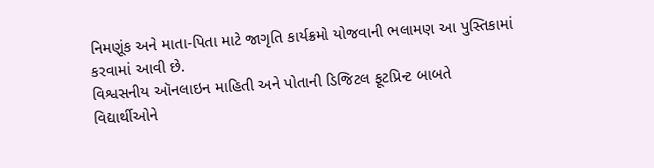નિમણૂંક અને માતા-પિતા માટે જાગૃતિ કાર્યક્રમો યોજવાની ભલામણ આ પુસ્તિકામાં કરવામાં આવી છે.
વિશ્વસનીય ઑનલાઇન માહિતી અને પોતાની ડિજિટલ ફૂટપ્રિન્ટ બાબતે વિદ્યાર્થીઓને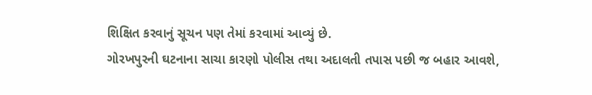શિક્ષિત કરવાનું સૂચન પણ તેમાં કરવામાં આવ્યું છે.
ગોરખપુરની ઘટનાના સાચા કારણો પોલીસ તથા અદાલતી તપાસ પછી જ બહાર આવશે,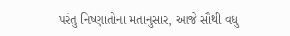પરંતુ નિષ્ણાતોના મતાનુસાર, આજે સૌથી વધુ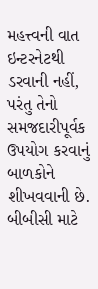મહત્ત્વની વાત ઇન્ટરનેટથી ડરવાની નહીં, પરંતુ તેનો સમજદારીપૂર્વક ઉપયોગ કરવાનું બાળકોને શીખવવાની છે.
બીબીસી માટે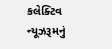કલેક્ટિવ ન્યૂઝરૂમનું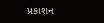પ્રકાશન